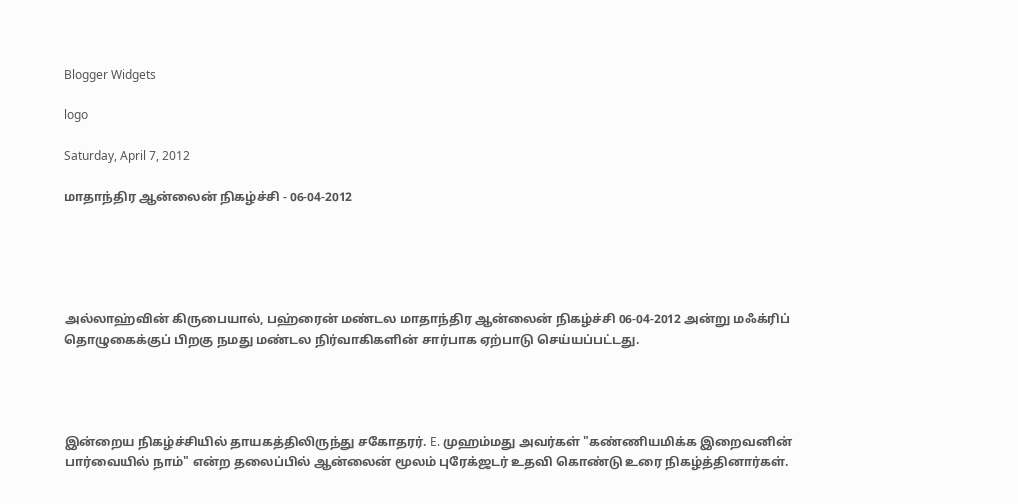Blogger Widgets

logo

Saturday, April 7, 2012

மாதாந்திர ஆன்லைன் நிகழ்ச்சி - 06-04-2012





அல்லாஹ்வின் கிருபையால், பஹ்ரைன் மண்டல மாதாந்திர ஆன்லைன் நிகழ்ச்சி 06-04-2012 அன்று மஃக்ரிப் தொழுகைக்குப் பிறகு நமது மண்டல நிர்வாகிகளின் சார்பாக ஏற்பாடு செய்யப்பட்டது.




இன்றைய நிகழ்ச்சியில் தாயகத்திலிருந்து சகோதரர். E. முஹம்மது அவர்கள் "கண்ணியமிக்க இறைவனின் பார்வையில் நாம்" என்ற தலைப்பில் ஆன்லைன் மூலம் புரேக்ஜடர் உதவி கொண்டு உரை நிகழ்த்தினார்கள்.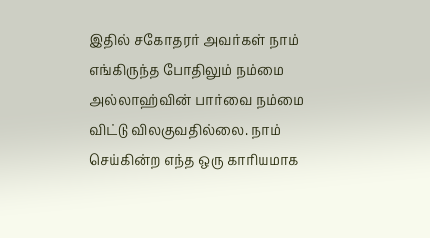இதில் சகோதரர் அவர்கள் நாம் எங்கிருந்த போதிலும் நம்மை அல்லாஹ்வின் பார்வை நம்மை விட்டு விலகுவதில்லை. நாம் செய்கின்ற எந்த ஒரு காரியமாக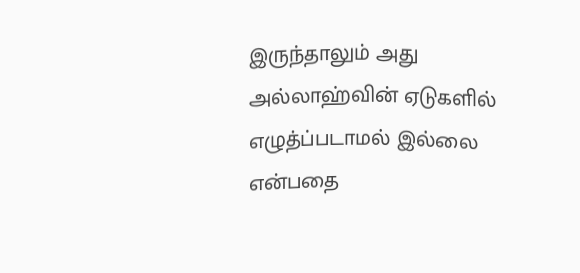இருந்தாலும் அது அல்லாஹ்வின் ஏடுகளில் எழுத்ப்படாமல் இல்லை என்பதை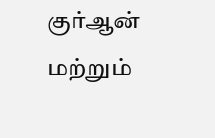குர்ஆன் மற்றும்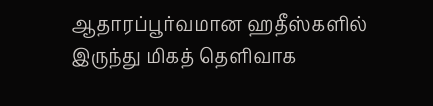ஆதாரப்பூர்வமான ஹதீஸ்களில் இருந்து மிகத் தெளிவாக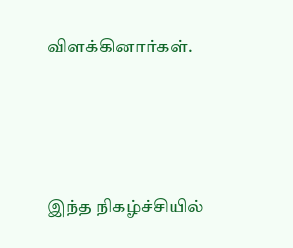விளக்கினார்கள்.





இந்த நிகழ்ச்சியில்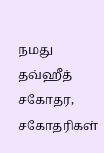நமது தவ்ஹீத் சகோதர, சகோதரிகள்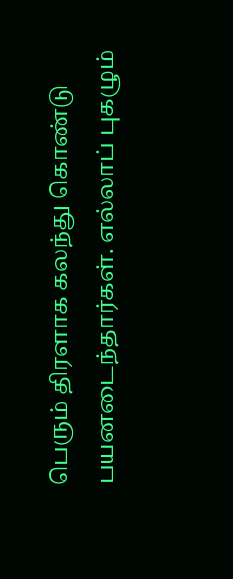பெரும் திரளாக கலந்து கொண்டு பயனடைந்தார்கள். எல்லாப் புகழும்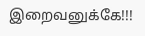இறைவனுக்கே!!!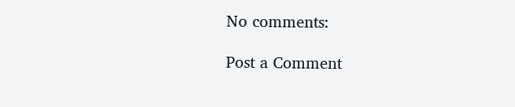No comments:

Post a Comment